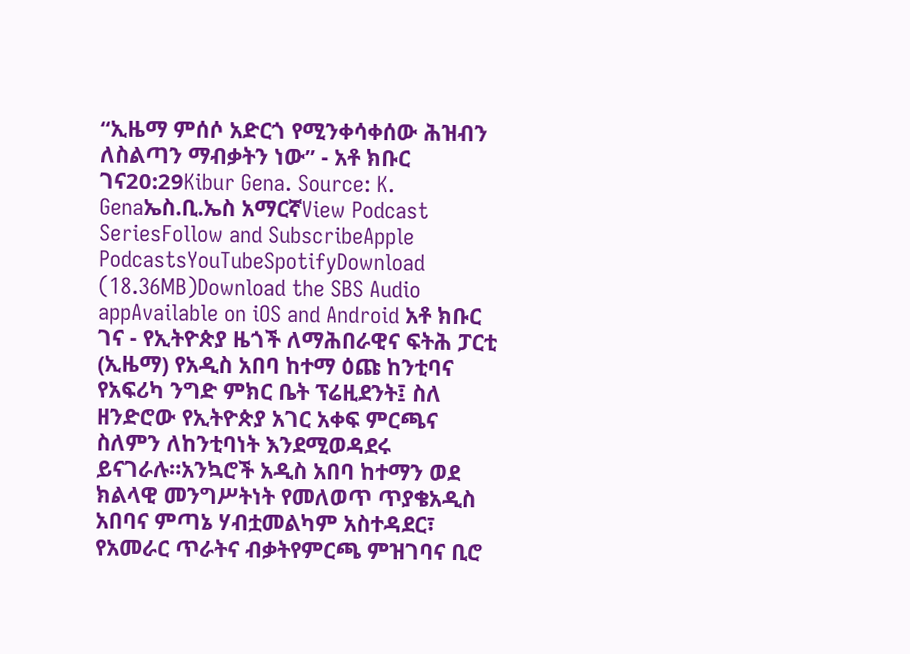“ኢዜማ ምሰሶ አድርጎ የሚንቀሳቀሰው ሕዝብን ለስልጣን ማብቃትን ነው” - አቶ ክቡር ገና20:29Kibur Gena. Source: K. Genaኤስ.ቢ.ኤስ አማርኛView Podcast SeriesFollow and SubscribeApple PodcastsYouTubeSpotifyDownload (18.36MB)Download the SBS Audio appAvailable on iOS and Android አቶ ክቡር ገና - የኢትዮጵያ ዜጎች ለማሕበራዊና ፍትሕ ፓርቲ (ኢዜማ) የአዲስ አበባ ከተማ ዕጩ ከንቲባና የአፍሪካ ንግድ ምክር ቤት ፕሬዚደንት፤ ስለ ዘንድሮው የኢትዮጵያ አገር አቀፍ ምርጫና ስለምን ለከንቲባነት እንደሚወዳደሩ ይናገራሉ።አንኳሮች አዲስ አበባ ከተማን ወደ ክልላዊ መንግሥትነት የመለወጥ ጥያቄአዲስ አበባና ምጣኔ ሃብቷመልካም አስተዳደር፣ የአመራር ጥራትና ብቃትየምርጫ ምዝገባና ቢሮ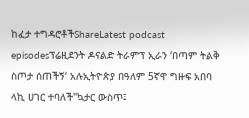ከፈታ ተግዳሮቶችShareLatest podcast episodesፕሬዚደንት ዶናልድ ትራምፕ ኢራን ‘በጣም ትልቅ ስጦታ ሰጠችኝ‘ አሉኢትዮጵያ በዓለም 5ኛዋ ግዙፍ አበባ ላኪ ሀገር ተባለች"ኳታር ውስጥ፤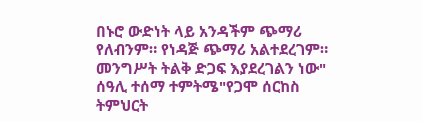በኑሮ ውድነት ላይ አንዳችም ጭማሪ የለብንም። የነዳጅ ጭማሪ አልተደረገም። መንግሥት ትልቅ ድጋፍ እያደረገልን ነው" ሰዓሊ ተሰማ ተምትሜ"የጋሞ ሰርከስ ትምህርት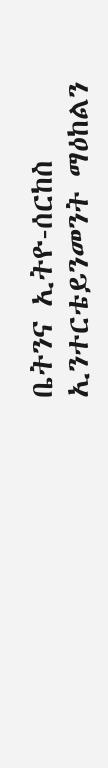ቤትንና ኢትዮ-ሰርከስ ኢንተርቴይንመንት ማዕከልን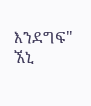እንደግፍ" ኧኒ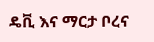ዴቪ እና ማርታ ቦረና